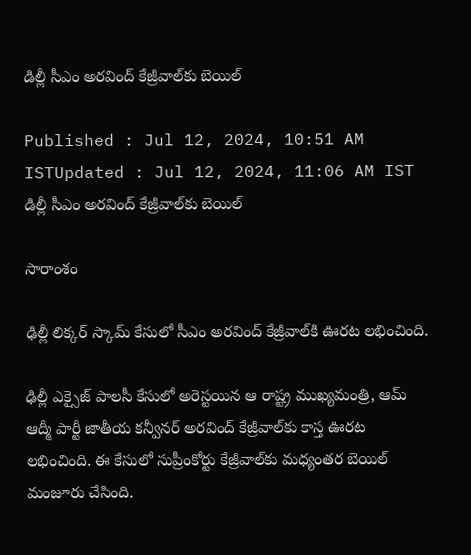డిల్లీ సీఎం అరవింద్‌ కేజ్రీవాల్‌కు బెయిల్‌

Published : Jul 12, 2024, 10:51 AM ISTUpdated : Jul 12, 2024, 11:06 AM IST
డిల్లీ సీఎం అరవింద్‌ కేజ్రీవాల్‌కు బెయిల్‌

సారాంశం

ఢిల్లీ లిక్కర్ స్కామ్ కేసులో సీఎం అరవింద్ కేజ్రీవాల్‌కి ఊరట లభించింది.

ఢిల్లీ ఎక్సైజ్ పాలసీ కేసులో అరెస్టయిన ఆ రాష్ట్ర ముఖ్యమంత్రి, ఆమ్‌ ఆద్మీ పార్టీ జాతీయ కన్వీనర్ అరవింద్ కేజ్రీవాల్‌కు కాస్త ఊరట లభించింది. ఈ కేసులో సుప్రీంకోర్టు కేజ్రీవాల్‌కు మధ్యంతర బెయిల్ మంజూరు చేసింది.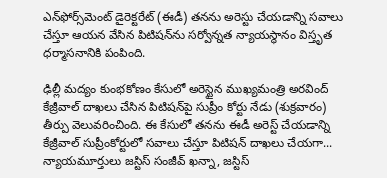ఎన్‌ఫోర్స్‌మెంట్ డైరెక్టరేట్ (ఈడీ) తనను అరెస్టు చేయడాన్ని సవాలు చేస్తూ ఆయన వేసిన పిటిషన్‌ను సర్వోన్నత న్యాయస్థానం విస్తృత ధర్మాసనానికి పంపింది.

ఢిల్లీ మద్యం కుంభకోణం కేసులో అరెస్టైన ముఖ్యమంత్రి అరవింద్‌ కేజ్రీవాల్‌ దాఖలు చేసిన పిటిషన్‌పై సుప్రీం కోర్టు నేడు (శుక్రవారం) తీర్పు వెలువరించింది. ఈ కేసులో తనను ఈడీ అరెస్ట్ చేయడాన్ని కేజ్రీవాల్ సుప్రీంకోర్టులో సవాలు చేస్తూ పిటిషన్‌ దాఖలు చేయగా... న్యాయమూర్తులు జస్టిస్‌ సంజీవ్ ఖన్నా, జస్టిస్‌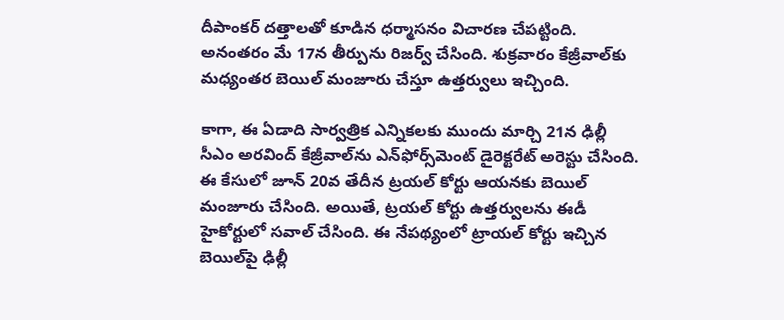దీపాంకర్ దత్తాలతో కూడిన ధర్మాసనం విచారణ చేపట్టింది. అనంతరం మే 17న తీర్పును రిజర్వ్‌ చేసింది. శుక్రవారం కేజ్రీవాల్‌కు మధ్యంతర బెయిల్‌ మంజూరు చేస్తూ ఉత్తర్వులు ఇచ్చింది.

కాగా, ఈ ఏడాది సార్వత్రిక ఎన్నికలకు ముందు మార్చి 21న ఢిల్లీ సీఎం అరవింద్ కేజ్రీవాల్‌ను ఎన్‌ఫోర్స్‌మెంట్ డైరెక్టరేట్ అరెస్టు చేసింది. ఈ కేసులో జూన్ 20వ తేదీన ట్రయల్ కోర్టు ఆయనకు బెయిల్ మంజూరు చేసింది. అయితే, ట్రయల్‌ కోర్టు ఉత్తర్వులను ఈడీ హైకోర్టులో సవాల్‌ చేసింది. ఈ నేపథ్యంలో ట్రాయల్‌ కోర్టు ఇచ్చిన బెయిల్‌పై ఢిల్లీ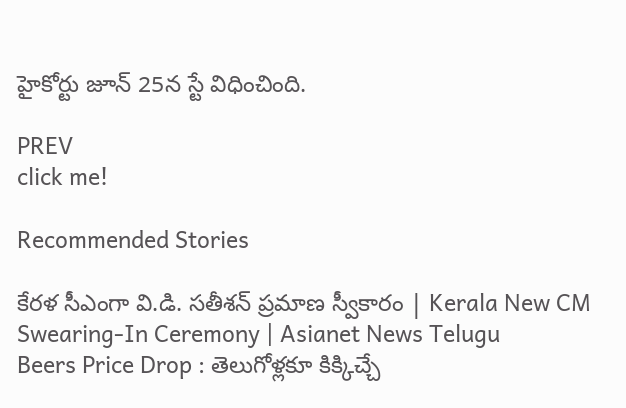హైకోర్టు జూన్ 25న స్టే విధించింది.

PREV
click me!

Recommended Stories

కేరళ సీఎంగా వి.డి. సతీశన్ ప్రమాణ స్వీకారం | Kerala New CM Swearing-In Ceremony | Asianet News Telugu
Beers Price Drop : తెలుగోళ్లకూ కిక్కిచ్చే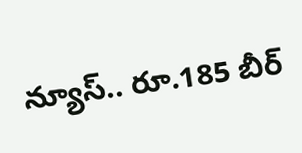న్యూస్.. రూ.185 బీర్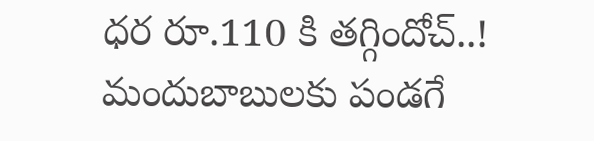ధర రూ.110 కి తగ్గిందోచ్..! మందుబాబులకు పండగే